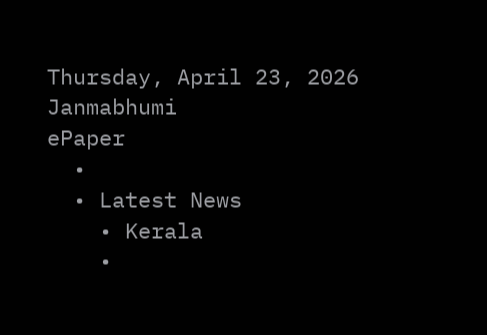Thursday, April 23, 2026
Janmabhumi
ePaper
  •
  • Latest News
    • Kerala
    •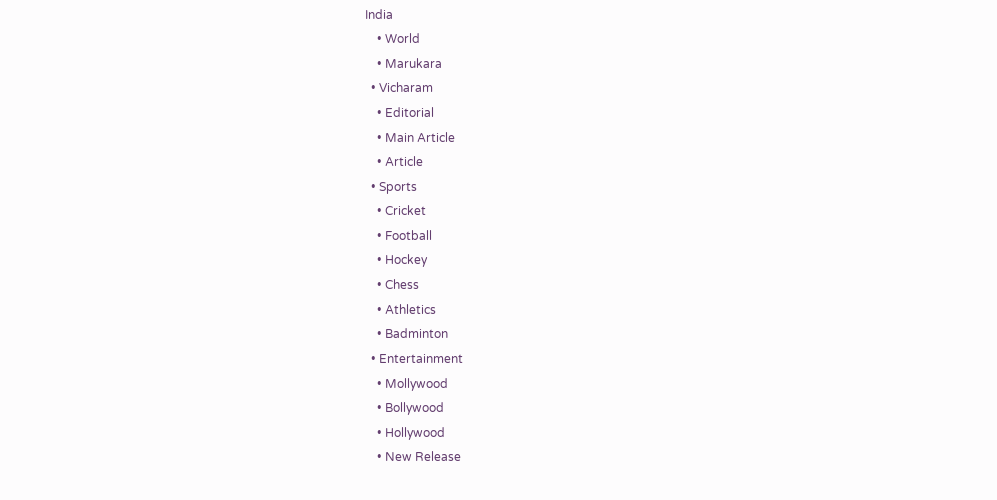India
    • World
    • Marukara
  • Vicharam
    • Editorial
    • Main Article
    • Article
  • Sports
    • Cricket
    • Football
    • Hockey
    • Chess
    • Athletics
    • Badminton
  • Entertainment
    • Mollywood
    • Bollywood
    • Hollywood
    • New Release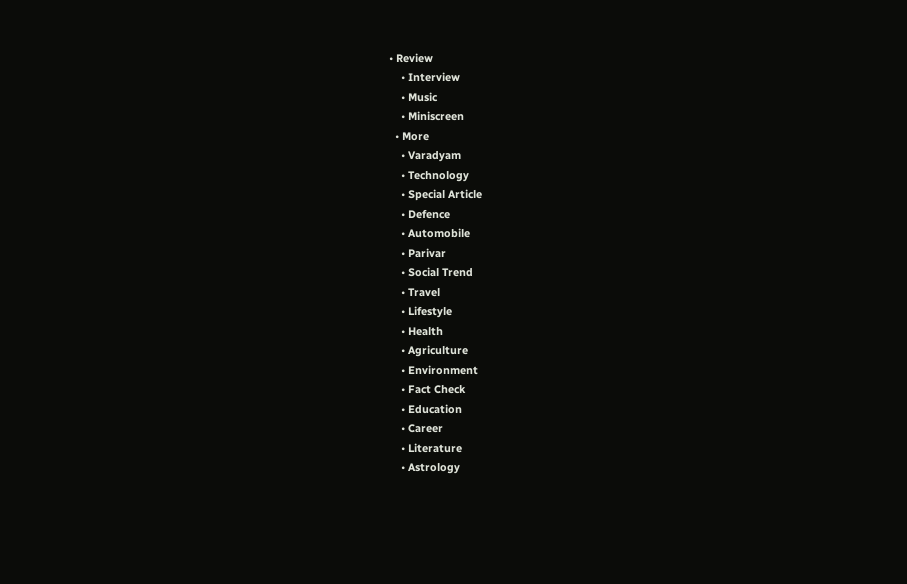• Review
    • Interview
    • Music
    • Miniscreen
  • More
    • Varadyam
    • Technology
    • Special Article
    • Defence
    • Automobile
    • Parivar
    • Social Trend
    • Travel
    • Lifestyle
    • Health
    • Agriculture
    • Environment
    • Fact Check
    • Education
    • Career
    • Literature
    • Astrology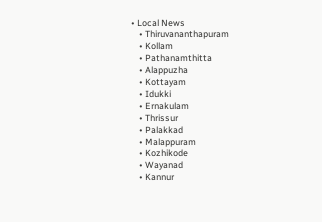• Local News
    • Thiruvananthapuram
    • Kollam
    • Pathanamthitta
    • Alappuzha
    • Kottayam
    • Idukki
    • Ernakulam
    • Thrissur
    • Palakkad
    • Malappuram
    • Kozhikode
    • Wayanad
    • Kannur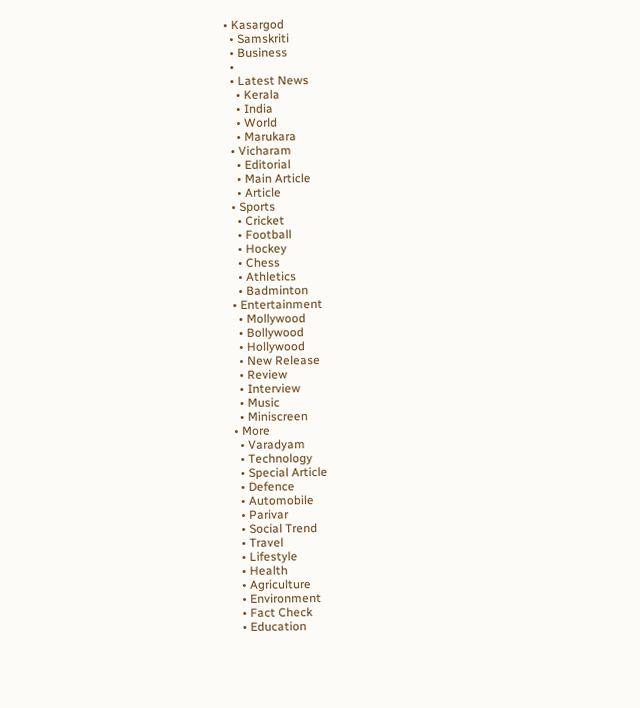• Kasargod
  • Samskriti
  • Business
  •
  • Latest News
    • Kerala
    • India
    • World
    • Marukara
  • Vicharam
    • Editorial
    • Main Article
    • Article
  • Sports
    • Cricket
    • Football
    • Hockey
    • Chess
    • Athletics
    • Badminton
  • Entertainment
    • Mollywood
    • Bollywood
    • Hollywood
    • New Release
    • Review
    • Interview
    • Music
    • Miniscreen
  • More
    • Varadyam
    • Technology
    • Special Article
    • Defence
    • Automobile
    • Parivar
    • Social Trend
    • Travel
    • Lifestyle
    • Health
    • Agriculture
    • Environment
    • Fact Check
    • Education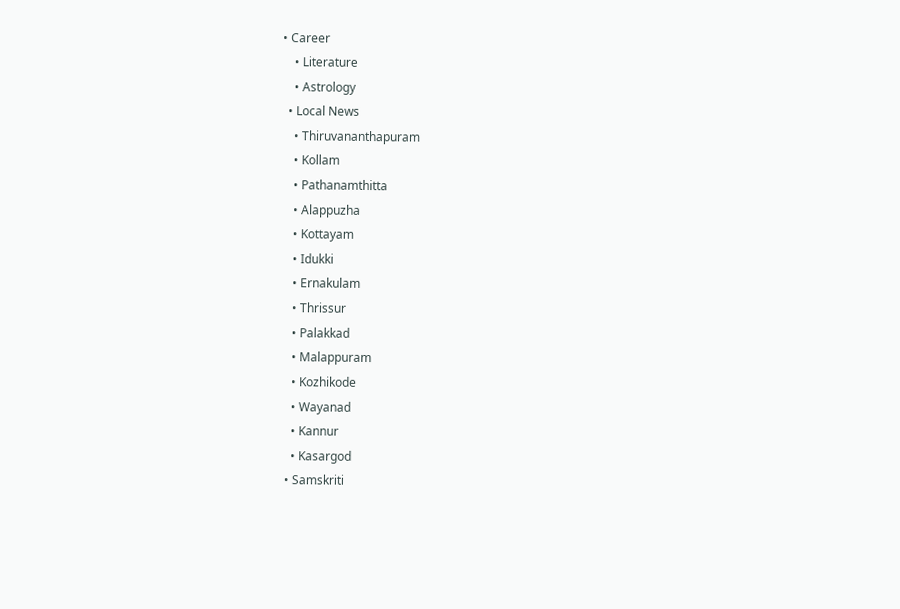• Career
    • Literature
    • Astrology
  • Local News
    • Thiruvananthapuram
    • Kollam
    • Pathanamthitta
    • Alappuzha
    • Kottayam
    • Idukki
    • Ernakulam
    • Thrissur
    • Palakkad
    • Malappuram
    • Kozhikode
    • Wayanad
    • Kannur
    • Kasargod
  • Samskriti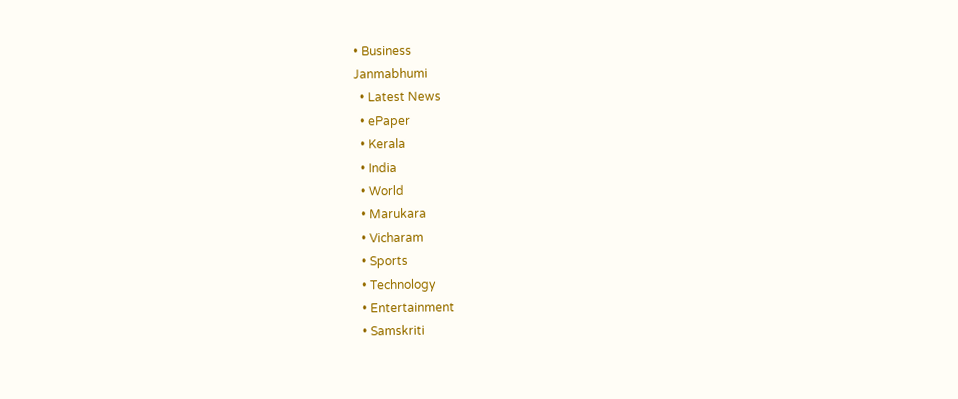• Business
Janmabhumi
  • Latest News
  • ePaper
  • Kerala
  • India
  • World
  • Marukara
  • Vicharam
  • Sports
  • Technology
  • Entertainment
  • Samskriti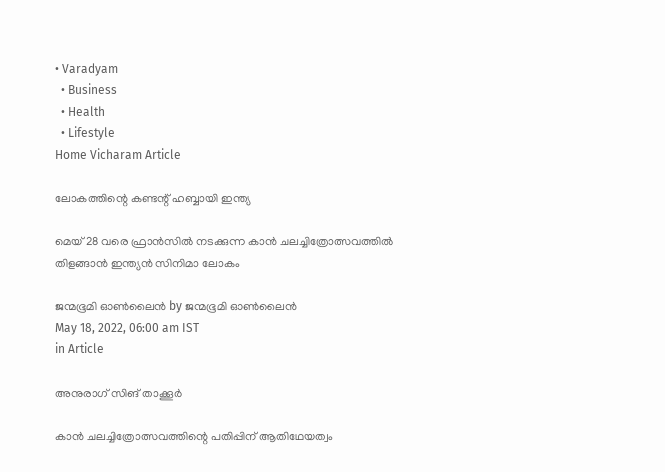• Varadyam
  • Business
  • Health
  • Lifestyle
Home Vicharam Article

ലോകത്തിന്റെ കണ്ടന്റ് ഹബ്ബായി ഇന്ത്യ

മെയ് 28 വരെ ഫ്രാന്‍സില്‍ നടക്കുന്ന കാന്‍ ചലച്ചിത്രോത്സവത്തില്‍ തിളങ്ങാന്‍ ഇന്ത്യന്‍ സിനിമാ ലോകം

ജന്മഭൂമി ഓണ്‍ലൈന്‍ by ജന്മഭൂമി ഓണ്‍ലൈന്‍
May 18, 2022, 06:00 am IST
in Article

അനുരാഗ് സിങ് താക്കൂര്‍

കാന്‍ ചലച്ചിത്രോത്സവത്തിന്റെ പതിപ്പിന് ആതിഥേയത്വം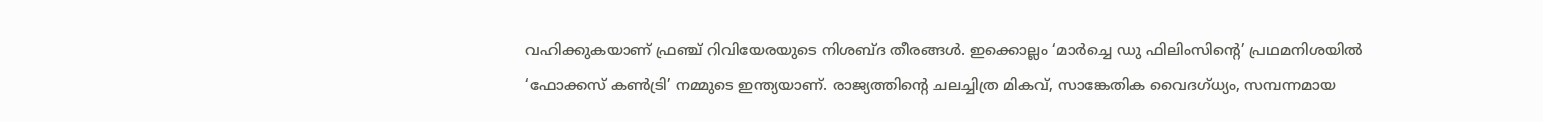വഹിക്കുകയാണ് ഫ്രഞ്ച് റിവിയേരയുടെ നിശബ്ദ തീരങ്ങള്‍. ഇക്കൊല്ലം ‘മാര്‍ച്ചെ ഡു ഫിലിംസിന്റെ’ പ്രഥമനിശയില്‍ ‘ഫോക്കസ് കണ്‍ട്രി’ നമ്മുടെ ഇന്ത്യയാണ്. രാജ്യത്തിന്റെ ചലച്ചിത്ര മികവ്, സാങ്കേതിക വൈദഗ്ധ്യം, സമ്പന്നമായ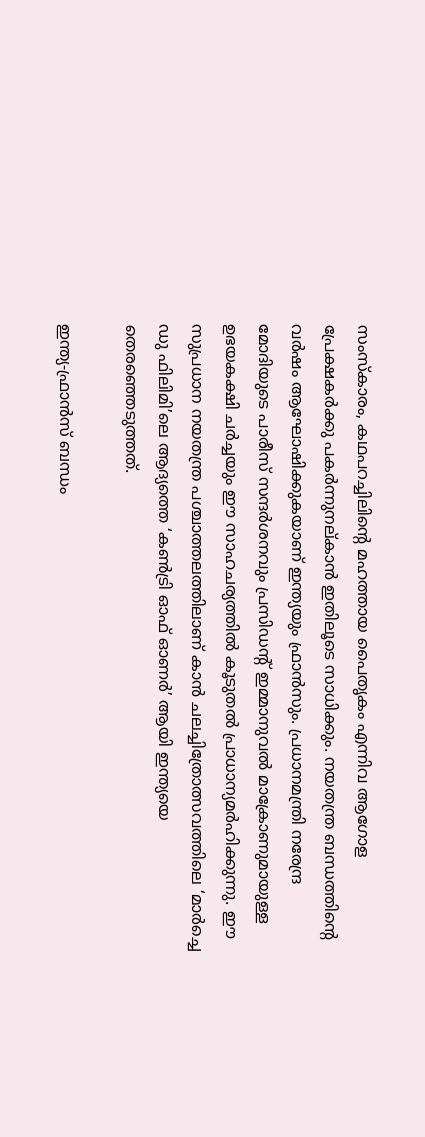സംസ്‌കാരം, കഥപറച്ചിലിന്റെ മഹത്തായ പൈതൃകം എന്നിവ ആഗോള പ്രേക്ഷകര്‍ക്കു പകര്‍ന്നുനല്കാന്‍ ഇതിലൂടെ സാധിക്കും. നയതന്ത്ര ബന്ധത്തിന്റെ വര്‍ഷം ആഘോഷിക്കുകയാണ് ഇന്ത്യയും ഫ്രാന്‍സും. പ്രധാനമന്ത്രി നരേന്ദ്ര മോദിയുടെ പാരീസ് സന്ദര്‍ശനവും പ്രസിഡന്റ് ഇമ്മാനുവല്‍ മാക്രോണുമായുള്ള ഉഭയകക്ഷി ചര്‍ച്ചയും ഈ സാഹചര്യത്തില്‍ കൂടുതല്‍ പ്രാധാന്യമര്‍ഹിക്കുന്നു. ഈ സുപ്രധാന നയതന്ത്ര പശ്ചാത്തലത്തിലാണ് കാന്‍ ചലച്ചിത്രോത്സവത്തിലെ ‘മാര്‍ച്ചെ ഡു ഫിലിമി’ലെ ആദ്യത്തെ ‘കണ്‍ട്രി ഓഫ് ഓണര്‍’ ആയി ഇന്ത്യയെ തെരഞ്ഞെടുത്തത്.

ഇന്ത്യ-ഫ്രാന്‍സ് ബന്ധം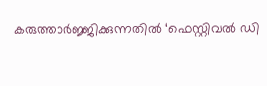കരുത്താര്‍ജ്ജിക്കുന്നതില്‍ ‘ഫെസ്റ്റിവല്‍ ഡി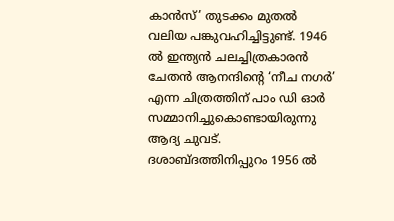കാന്‍സ്’ തുടക്കം മുതല്‍ വലിയ പങ്കുവഹിച്ചിട്ടുണ്ട്. 1946 ല്‍ ഇന്ത്യന്‍ ചലച്ചിത്രകാരന്‍ ചേതന്‍ ആനന്ദിന്റെ ‘നീച നഗര്‍’ എന്ന ചിത്രത്തിന് പാം ഡി ഓര്‍ സമ്മാനിച്ചുകൊണ്ടായിരുന്നു ആദ്യ ചുവട്. ദശാബ്ദത്തിനിപ്പുറം 1956 ല്‍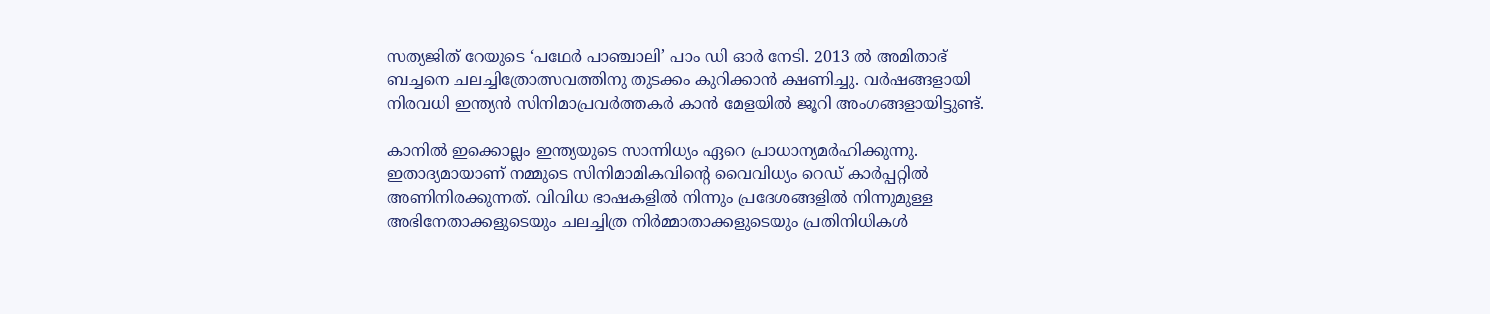സത്യജിത് റേയുടെ ‘പഥേര്‍ പാഞ്ചാലി’ പാം ഡി ഓര്‍ നേടി. 2013 ല്‍ അമിതാഭ് ബച്ചനെ ചലച്ചിത്രോത്സവത്തിനു തുടക്കം കുറിക്കാന്‍ ക്ഷണിച്ചു. വര്‍ഷങ്ങളായി നിരവധി ഇന്ത്യന്‍ സിനിമാപ്രവര്‍ത്തകര്‍ കാന്‍ മേളയില്‍ ജൂറി അംഗങ്ങളായിട്ടുണ്ട്.

കാനില്‍ ഇക്കൊല്ലം ഇന്ത്യയുടെ സാന്നിധ്യം ഏറെ പ്രാധാന്യമര്‍ഹിക്കുന്നു. ഇതാദ്യമായാണ് നമ്മുടെ സിനിമാമികവിന്റെ വൈവിധ്യം റെഡ് കാര്‍പ്പറ്റില്‍ അണിനിരക്കുന്നത്. വിവിധ ഭാഷകളില്‍ നിന്നും പ്രദേശങ്ങളില്‍ നിന്നുമുള്ള അഭിനേതാക്കളുടെയും ചലച്ചിത്ര നിര്‍മ്മാതാക്കളുടെയും പ്രതിനിധികള്‍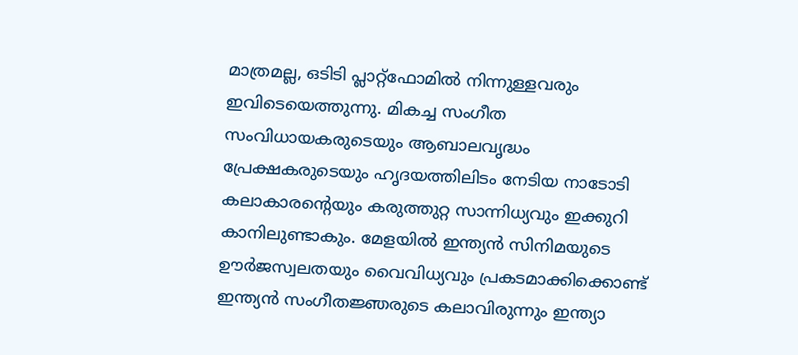മാത്രമല്ല, ഒടിടി പ്ലാറ്റ്ഫോമില്‍ നിന്നുള്ളവരും ഇവിടെയെത്തുന്നു. മികച്ച സംഗീത സംവിധായകരുടെയും ആബാലവൃദ്ധം പ്രേക്ഷകരുടെയും ഹൃദയത്തിലിടം നേടിയ നാടോടി കലാകാരന്റെയും കരുത്തുറ്റ സാന്നിധ്യവും ഇക്കുറി കാനിലുണ്ടാകും. മേളയില്‍ ഇന്ത്യന്‍ സിനിമയുടെ ഊര്‍ജസ്വലതയും വൈവിധ്യവും പ്രകടമാക്കിക്കൊണ്ട് ഇന്ത്യന്‍ സംഗീതജ്ഞരുടെ കലാവിരുന്നും ഇന്ത്യാ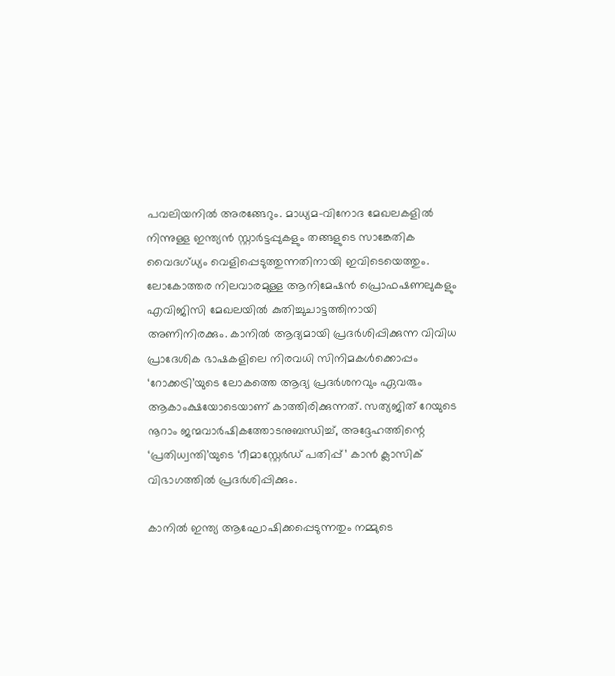പവലിയനില്‍ അരങ്ങേറും. മാധ്യമ-വിനോദ മേഖലകളില്‍ നിന്നുള്ള ഇന്ത്യന്‍ സ്റ്റാര്‍ട്ടപ്പുകളും തങ്ങളുടെ സാങ്കേതിക വൈദഗ്ധ്യം വെളിപ്പെടുത്തുന്നതിനായി ഇവിടെയെത്തും. ലോകോത്തര നിലവാരമുള്ള ആനിമേഷന്‍ പ്രൊഫഷണലുകളും എവിജിസി മേഖലയില്‍ കുതിച്ചുചാട്ടത്തിനായി അണിനിരക്കും. കാനില്‍ ആദ്യമായി പ്രദര്‍ശിപ്പിക്കുന്ന വിവിധ പ്രാദേശിക ഭാഷകളിലെ നിരവധി സിനിമകള്‍ക്കൊപ്പം ‘റോക്കട്രി’യുടെ ലോകത്തെ ആദ്യ പ്രദര്‍ശനവും ഏവരും ആകാംക്ഷയോടെയാണ് കാത്തിരിക്കുന്നത്. സത്യജിത് റേയുടെ നൂറാം ജന്മവാര്‍ഷികത്തോടനുബന്ധിച്ച്, അദ്ദേഹത്തിന്റെ ‘പ്രതിധ്വന്തി’യുടെ ‘റീമാസ്റ്റേര്‍ഡ് പതിപ്പ്’ കാന്‍ ക്ലാസിക് വിഭാഗത്തില്‍ പ്രദര്‍ശിപ്പിക്കും.

കാനില്‍ ഇന്ത്യ ആഘോഷിക്കപ്പെടുന്നതും നമ്മുടെ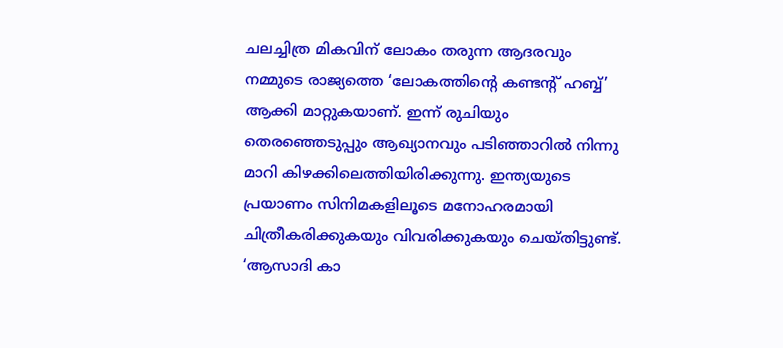ചലച്ചിത്ര മികവിന് ലോകം തരുന്ന ആദരവും നമ്മുടെ രാജ്യത്തെ ‘ലോകത്തിന്റെ കണ്ടന്റ് ഹബ്ബ്’ ആക്കി മാറ്റുകയാണ്. ഇന്ന് രുചിയും തെരഞ്ഞെടുപ്പും ആഖ്യാനവും പടിഞ്ഞാറില്‍ നിന്നു മാറി കിഴക്കിലെത്തിയിരിക്കുന്നു. ഇന്ത്യയുടെ പ്രയാണം സിനിമകളിലൂടെ മനോഹരമായി ചിത്രീകരിക്കുകയും വിവരിക്കുകയും ചെയ്തിട്ടുണ്ട്. ‘ആസാദി കാ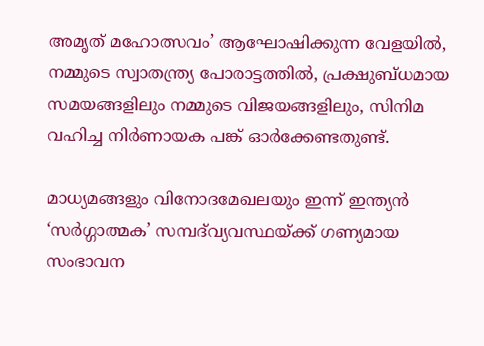അമൃത് മഹോത്സവം’ ആഘോഷിക്കുന്ന വേളയില്‍, നമ്മുടെ സ്വാതന്ത്ര്യ പോരാട്ടത്തില്‍, പ്രക്ഷുബ്ധമായ സമയങ്ങളിലും നമ്മുടെ വിജയങ്ങളിലും, സിനിമ വഹിച്ച നിര്‍ണായക പങ്ക് ഓര്‍ക്കേണ്ടതുണ്ട്.

മാധ്യമങ്ങളും വിനോദമേഖലയും ഇന്ന് ഇന്ത്യന്‍ ‘സര്‍ഗ്ഗാത്മക’ സമ്പദ്‌വ്യവസ്ഥയ്‌ക്ക് ഗണ്യമായ സംഭാവന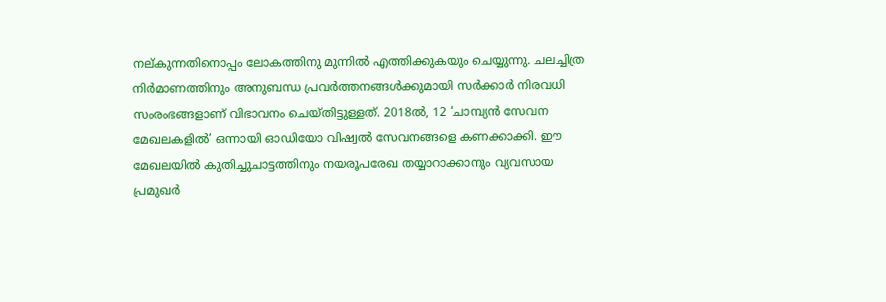നല്കുന്നതിനൊപ്പം ലോകത്തിനു മുന്നില്‍ എത്തിക്കുകയും ചെയ്യുന്നു. ചലച്ചിത്ര നിര്‍മാണത്തിനും അനുബന്ധ പ്രവര്‍ത്തനങ്ങള്‍ക്കുമായി സര്‍ക്കാര്‍ നിരവധി സംരംഭങ്ങളാണ് വിഭാവനം ചെയ്തിട്ടുള്ളത്. 2018ല്‍, 12 ‘ചാമ്പ്യന്‍ സേവന മേഖലകളില്‍’ ഒന്നായി ഓഡിയോ വിഷ്വല്‍ സേവനങ്ങളെ കണക്കാക്കി. ഈ മേഖലയില്‍ കുതിച്ചുചാട്ടത്തിനും നയരൂപരേഖ തയ്യാറാക്കാനും വ്യവസായ പ്രമുഖര്‍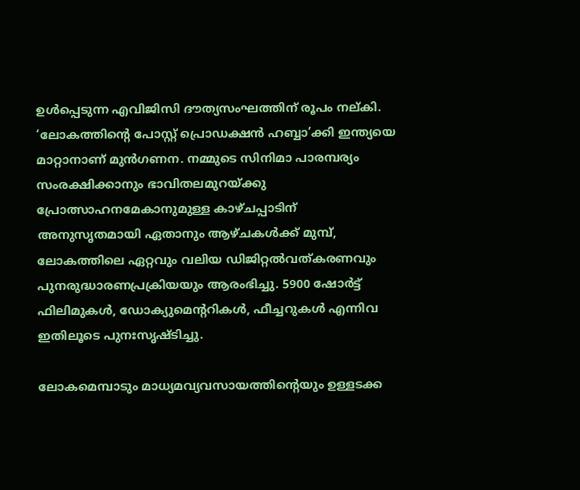ഉള്‍പ്പെടുന്ന എവിജിസി ദൗത്യസംഘത്തിന് രൂപം നല്കി. ‘ലോകത്തിന്റെ പോസ്റ്റ് പ്രൊഡക്ഷന്‍ ഹബ്ബാ’ക്കി ഇന്ത്യയെ മാറ്റാനാണ് മുന്‍ഗണന. നമ്മുടെ സിനിമാ പാരമ്പര്യം സംരക്ഷിക്കാനും ഭാവിതലമുറയ്‌ക്കു പ്രോത്സാഹനമേകാനുമുള്ള കാഴ്ചപ്പാടിന് അനുസൃതമായി ഏതാനും ആഴ്ചകള്‍ക്ക് മുമ്പ്, ലോകത്തിലെ ഏറ്റവും വലിയ ഡിജിറ്റല്‍വത്കരണവും പുനരുദ്ധാരണപ്രക്രിയയും ആരംഭിച്ചു. 5900 ഷോര്‍ട്ട് ഫിലിമുകള്‍, ഡോക്യുമെന്ററികള്‍, ഫീച്ചറുകള്‍ എന്നിവ ഇതിലൂടെ പുനഃസൃഷ്ടിച്ചു.

ലോകമെമ്പാടും മാധ്യമവ്യവസായത്തിന്റെയും ഉള്ളടക്ക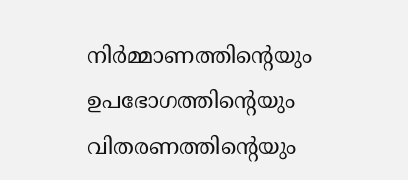നിര്‍മ്മാണത്തിന്റെയും ഉപഭോഗത്തിന്റെയും വിതരണത്തിന്റെയും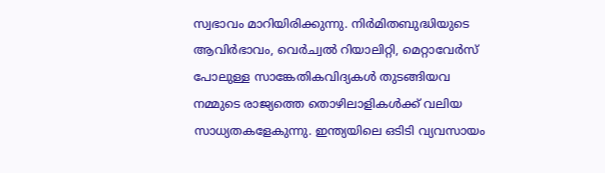സ്വഭാവം മാറിയിരിക്കുന്നു. നിര്‍മിതബുദ്ധിയുടെ ആവിര്‍ഭാവം, വെര്‍ച്വല്‍ റിയാലിറ്റി, മെറ്റാവേര്‍സ് പോലുള്ള സാങ്കേതികവിദ്യകള്‍ തുടങ്ങിയവ നമ്മുടെ രാജ്യത്തെ തൊഴിലാളികള്‍ക്ക് വലിയ സാധ്യതകളേകുന്നു. ഇന്ത്യയിലെ ഒടിടി വ്യവസായം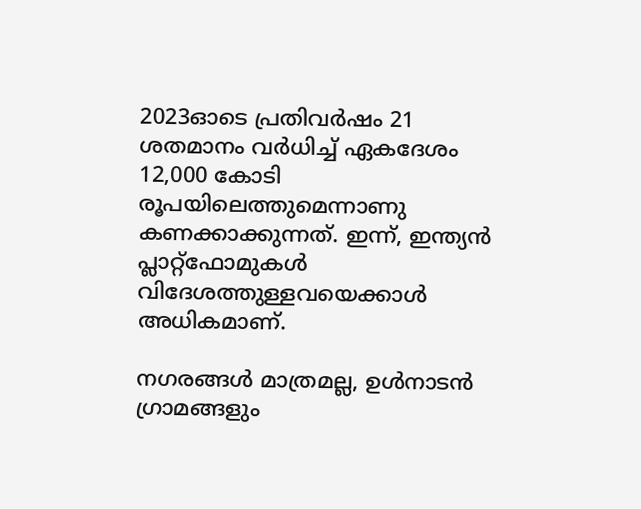2023ഓടെ പ്രതിവര്‍ഷം 21 ശതമാനം വര്‍ധിച്ച് ഏകദേശം 12,000 കോടി രൂപയിലെത്തുമെന്നാണു കണക്കാക്കുന്നത്. ഇന്ന്, ഇന്ത്യന്‍ പ്ലാറ്റ്‌ഫോമുകള്‍ വിദേശത്തുള്ളവയെക്കാള്‍ അധികമാണ്.

നഗരങ്ങള്‍ മാത്രമല്ല, ഉള്‍നാടന്‍ ഗ്രാമങ്ങളും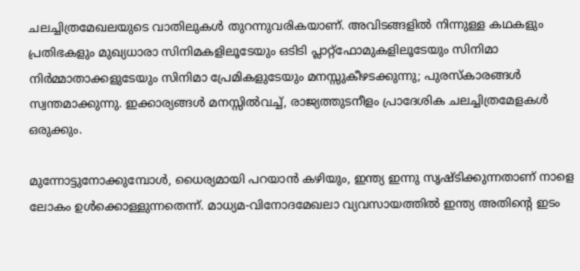ചലച്ചിത്രമേഖലയുടെ വാതിലുകള്‍ തുറന്നുവരികയാണ്. അവിടങ്ങളില്‍ നിന്നുള്ള കഥകളും പ്രതിഭകളും മുഖ്യധാരാ സിനിമകളിലൂടേയും ഒടിടി പ്ലാറ്റ്‌ഫോമുകളിലൂടേയും സിനിമാ നിര്‍മ്മാതാക്കളുടേയും സിനിമാ പ്രേമികളുടേയും മനസ്സുകീഴടക്കുന്നു; പുരസ്‌കാരങ്ങള്‍ സ്വന്തമാക്കുന്നു. ഇക്കാര്യങ്ങള്‍ മനസ്സില്‍വച്ച്, രാജ്യത്തുടനീളം പ്രാദേശിക ചലച്ചിത്രമേളകള്‍ ഒരുക്കും.

മുന്നോട്ടുനോക്കുമ്പോള്‍, ധൈര്യമായി പറയാന്‍ കഴിയും, ഇന്ത്യ ഇന്നു സൃഷ്ടിക്കുന്നതാണ് നാളെ ലോകം ഉള്‍ക്കൊള്ളുന്നതെന്ന്. മാധ്യമ-വിനോദമേഖലാ വ്യവസായത്തില്‍ ഇന്ത്യ അതിന്റെ ഇടം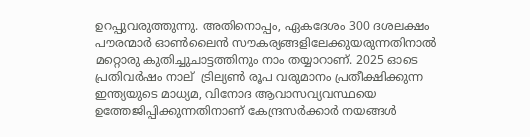ഉറപ്പുവരുത്തുന്നു. അതിനൊപ്പം, ഏകദേശം 300 ദശലക്ഷം പൗരന്മാര്‍ ഓണ്‍ലൈന്‍ സൗകര്യങ്ങളിലേക്കുയരുന്നതിനാല്‍ മറ്റൊരു കുതിച്ചുചാട്ടത്തിനും നാം തയ്യാറാണ്. 2025 ഓടെ പ്രതിവര്‍ഷം നാല്  ട്രില്യണ്‍ രൂപ വരുമാനം പ്രതീക്ഷിക്കുന്ന ഇന്ത്യയുടെ മാധ്യമ, വിനോദ ആവാസവ്യവസ്ഥയെ ഉത്തേജിപ്പിക്കുന്നതിനാണ് കേന്ദ്രസര്‍ക്കാര്‍ നയങ്ങള്‍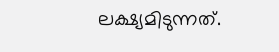ലക്ഷ്യമിടുന്നത്.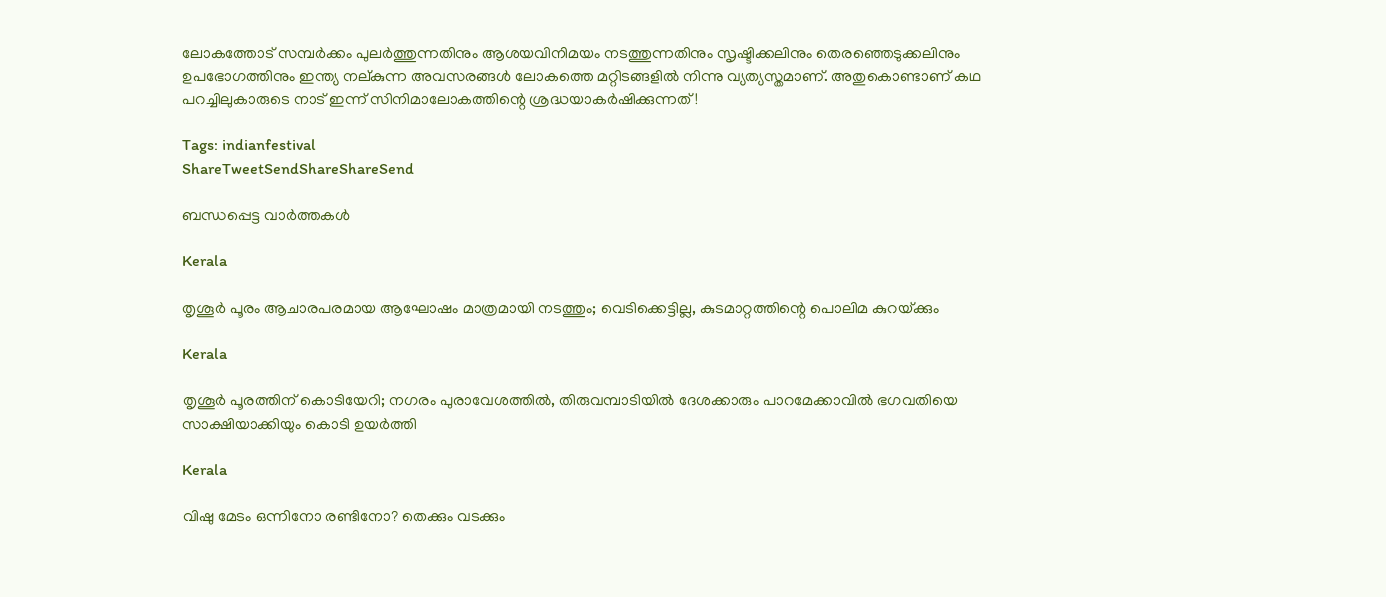ലോകത്തോട് സമ്പര്‍ക്കം പുലര്‍ത്തുന്നതിനും ആശയവിനിമയം നടത്തുന്നതിനും സൃഷ്ടിക്കലിനും തെരഞ്ഞെടുക്കലിനും ഉപഭോഗത്തിനും ഇന്ത്യ നല്കുന്ന അവസരങ്ങള്‍ ലോകത്തെ മറ്റിടങ്ങളില്‍ നിന്നു വ്യത്യസ്തമാണ്. അതുകൊണ്ടാണ് കഥ പറച്ചിലുകാരുടെ നാട് ഇന്ന് സിനിമാലോകത്തിന്റെ ശ്രദ്ധയാകര്‍ഷിക്കുന്നത്!

Tags: indianfestival
ShareTweetSendShareShareSend

ബന്ധപ്പെട്ട വാര്‍ത്തകള്‍

Kerala

തൃശൂർ പൂരം ആചാരപരമായ ആഘോഷം മാത്രമായി നടത്തും; വെടിക്കെട്ടില്ല, കുടമാറ്റത്തിന്റെ പൊലിമ കുറയ്‌ക്കും

Kerala

തൃശൂർ പൂരത്തിന് കൊടിയേറി; നഗരം പുരാവേശത്തിൽ, തിരുവമ്പാടിയില്‍ ദേശക്കാരും പാറമേക്കാവിൽ ഭഗവതിയെ സാക്ഷിയാക്കിയും കൊടി ഉയർത്തി

Kerala

വിഷു മേടം ഒന്നിനോ രണ്ടിനോ? തെക്കും വടക്കും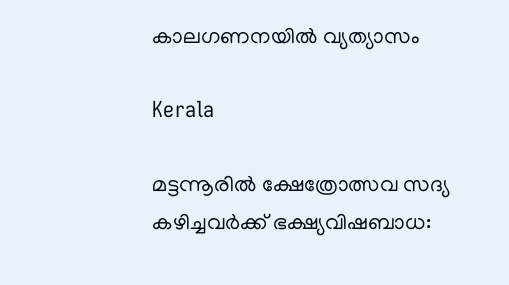കാലഗണനയില്‍ വ്യത്യാസം

Kerala

മട്ടന്നൂരില്‍ ക്ഷേത്രോത്സവ സദ്യ കഴിച്ചവര്‍ക്ക് ഭക്ഷ്യവിഷബാധ: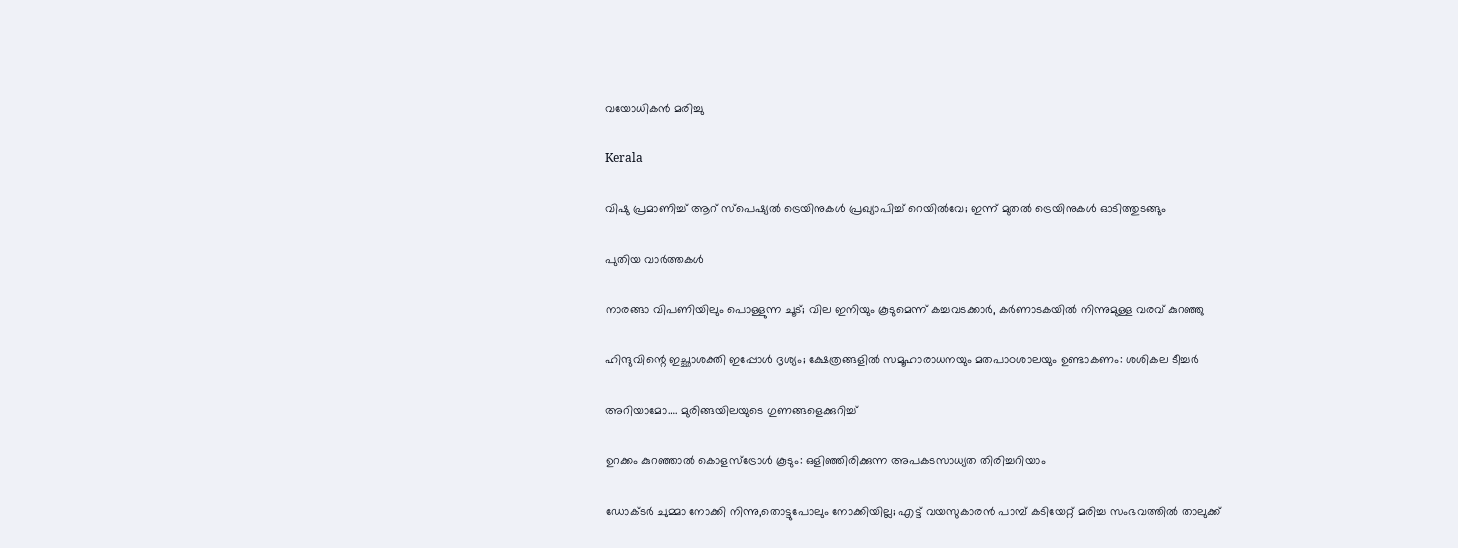വയോധികന്‍ മരിച്ചു

Kerala

വിഷു പ്രമാണിച്ച് ആറ് സ്‌പെഷ്യൽ ട്രെയിനുകൾ പ്രഖ്യാപിച്ച് റെയിൽവേ; ഇന്ന് മുതൽ ട്രെയിനുകൾ ഓടിത്തുടങ്ങും

പുതിയ വാര്‍ത്തകള്‍

നാരങ്ങാ വിപണിയിലും പൊള്ളുന്ന ചൂട്; വില ഇനിയും കൂടുമെന്ന് കച്ചവടക്കാർ, കർണാടകയിൽ നിന്നുമുള്ള വരവ് കുറഞ്ഞു

ഹിന്ദുവിന്റെ ഇച്ഛാശക്തി ഇപ്പോൾ ദൃശ്യം; ക്ഷേത്രങ്ങളില്‍ സമൂഹാരാധനയും മതപാഠശാലയും ഉണ്ടാകണം: ശശികല ടീച്ചര്‍

അറിയാമോ…. മുരിങ്ങയിലയുടെ ഗുണങ്ങളെക്കുറിച്ച്

ഉറക്കം കുറഞ്ഞാൽ കൊളസ്ട്രോൾ കൂടും: ഒളിഞ്ഞിരിക്കുന്ന അപകടസാധ്യത തിരിച്ചറിയാം

ഡോക്ടർ ചുമ്മാ നോക്കി നിന്നു,തൊട്ടുപോലും നോക്കിയില്ല; എട്ട് വയസുകാരൻ പാമ്പ് കടിയേറ്റ് മരിച്ച സംഭവത്തിൽ താലുക്ക്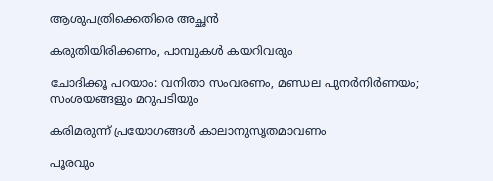ആശുപത്രിക്കെതിരെ അച്ഛൻ

കരുതിയിരിക്കണം, പാമ്പുകള്‍ കയറിവരും

ചോദിക്കൂ പറയാം: വനിതാ സംവരണം, മണ്ഡല പുനര്‍നിര്‍ണയം; സംശയങ്ങളും മറുപടിയും

കരിമരുന്ന് പ്രയോഗങ്ങള്‍ കാലാനുസൃതമാവണം

പൂരവും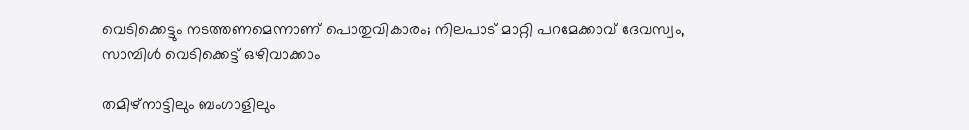വെടിക്കെട്ടും നടത്തണമെന്നാണ് പൊതുവികാരം; നിലപാട് മാറ്റി പറമേക്കാവ് ദേവസ്വം, സാമ്പിൾ വെടിക്കെട്ട് ഒഴിവാക്കാം

തമിഴ്നാട്ടിലും ബംഗാളിലും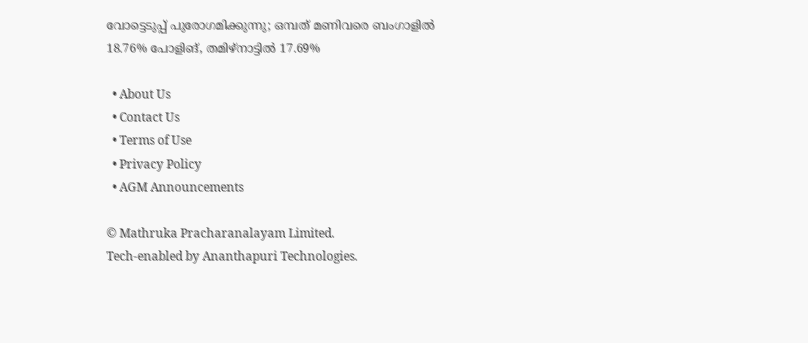വോട്ടെടുപ്പ് പുരോഗമിക്കുന്നു; ഒമ്പത് മണിവരെ ബംഗാളിൽ 18.76% പോളിങ്, തമിഴ്നാട്ടിൽ 17.69%

  • About Us
  • Contact Us
  • Terms of Use
  • Privacy Policy
  • AGM Announcements

© Mathruka Pracharanalayam Limited.
Tech-enabled by Ananthapuri Technologies.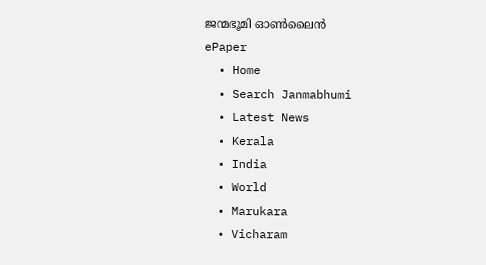ജന്മഭൂമി ഓണ്‍ലൈന്‍
ePaper
  • Home
  • Search Janmabhumi
  • Latest News
  • Kerala
  • India
  • World
  • Marukara
  • Vicharam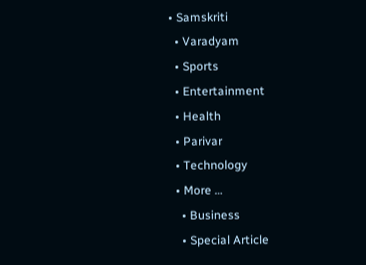• Samskriti
  • Varadyam
  • Sports
  • Entertainment
  • Health
  • Parivar
  • Technology
  • More …
    • Business
    • Special Article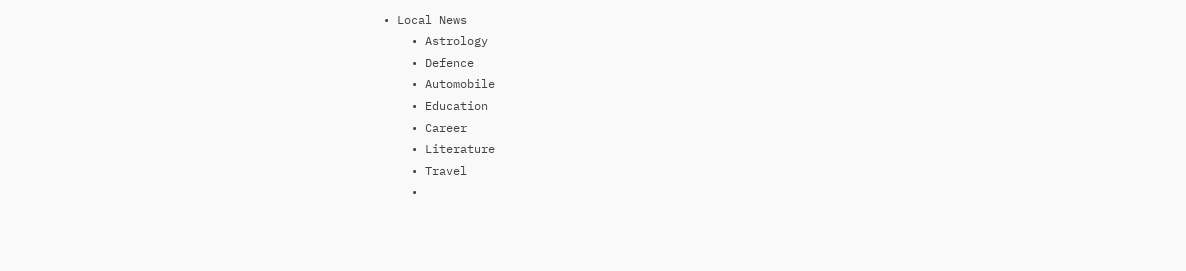• Local News
    • Astrology
    • Defence
    • Automobile
    • Education
    • Career
    • Literature
    • Travel
    •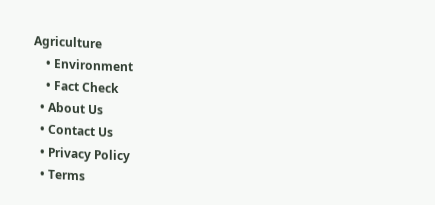Agriculture
    • Environment
    • Fact Check
  • About Us
  • Contact Us
  • Privacy Policy
  • Terms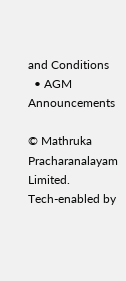and Conditions
  • AGM Announcements

© Mathruka Pracharanalayam Limited.
Tech-enabled by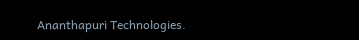Ananthapuri Technologies.